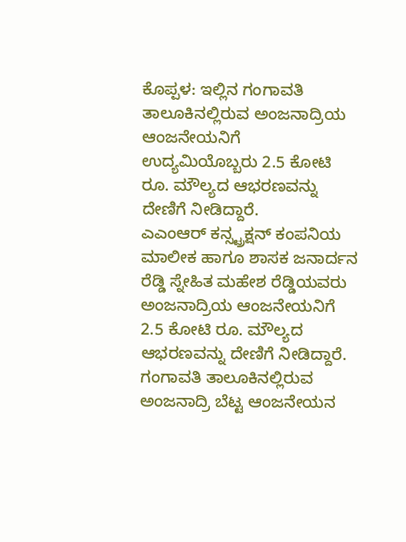ಕೊಪ್ಪಳ: ಇಲ್ಲಿನ ಗಂಗಾವತಿ ತಾಲೂಕಿನಲ್ಲಿರುವ ಅಂಜನಾದ್ರಿಯ ಆಂಜನೇಯನಿಗೆ ಉದ್ಯಮಿಯೊಬ್ಬರು 2.5 ಕೋಟಿ ರೂ. ಮೌಲ್ಯದ ಆಭರಣವನ್ನು ದೇಣಿಗೆ ನೀಡಿದ್ದಾರೆ.
ಎಎಂಆರ್ ಕನ್ಸ್ಟ್ರಕ್ಷನ್ ಕಂಪನಿಯ ಮಾಲೀಕ ಹಾಗೂ ಶಾಸಕ ಜನಾರ್ದನ ರೆಡ್ಡಿ ಸ್ನೇಹಿತ ಮಹೇಶ ರೆಡ್ಡಿಯವರು ಅಂಜನಾದ್ರಿಯ ಆಂಜನೇಯನಿಗೆ 2.5 ಕೋಟಿ ರೂ. ಮೌಲ್ಯದ ಆಭರಣವನ್ನು ದೇಣಿಗೆ ನೀಡಿದ್ದಾರೆ.
ಗಂಗಾವತಿ ತಾಲೂಕಿನಲ್ಲಿರುವ ಅಂಜನಾದ್ರಿ ಬೆಟ್ಟ ಆಂಜನೇಯನ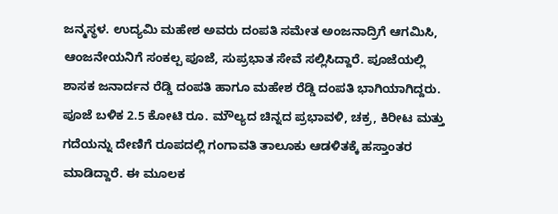ಜನ್ಮಸ್ಥಳ. ಉದ್ಯಮಿ ಮಹೇಶ ಅವರು ದಂಪತಿ ಸಮೇತ ಅಂಜನಾದ್ರಿಗೆ ಆಗಮಿಸಿ, ಆಂಜನೇಯನಿಗೆ ಸಂಕಲ್ಪ ಪೂಜೆ, ಸುಪ್ರಭಾತ ಸೇವೆ ಸಲ್ಲಿಸಿದ್ದಾರೆ. ಪೂಜೆಯಲ್ಲಿ ಶಾಸಕ ಜನಾರ್ದನ ರೆಡ್ಡಿ ದಂಪತಿ ಹಾಗೂ ಮಹೇಶ ರೆಡ್ಡಿ ದಂಪತಿ ಭಾಗಿಯಾಗಿದ್ದರು.
ಪೂಜೆ ಬಳಿಕ 2.5 ಕೋಟಿ ರೂ. ಮೌಲ್ಯದ ಚಿನ್ನದ ಪ್ರಭಾವಳಿ, ಚಕ್ರ, ಕಿರೀಟ ಮತ್ತು ಗದೆಯನ್ನು ದೇಣಿಗೆ ರೂಪದಲ್ಲಿ ಗಂಗಾವತಿ ತಾಲೂಕು ಆಡಳಿತಕ್ಕೆ ಹಸ್ತಾಂತರ ಮಾಡಿದ್ದಾರೆ. ಈ ಮೂಲಕ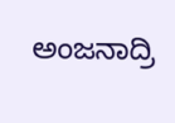ಅಂಜನಾದ್ರಿ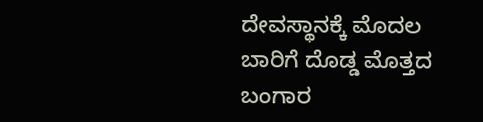ದೇವಸ್ಥಾನಕ್ಕೆ ಮೊದಲ ಬಾರಿಗೆ ದೊಡ್ಡ ಮೊತ್ತದ ಬಂಗಾರ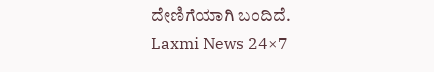ದೇಣಿಗೆಯಾಗಿ ಬಂದಿದೆ.
Laxmi News 24×7